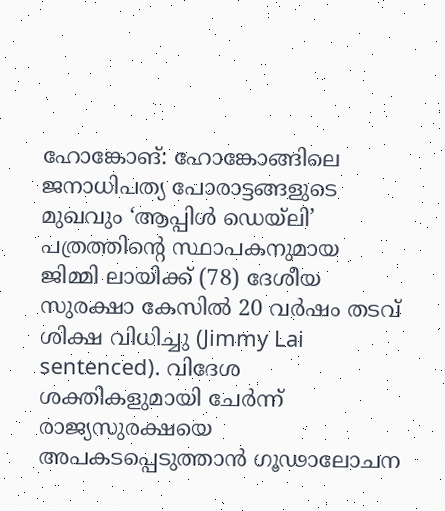ഹോങ്കോങ്: ഹോങ്കോങ്ങിലെ ജനാധിപത്യ പോരാട്ടങ്ങളുടെ മുഖവും ‘ആപ്പിൾ ഡെയ്ലി’ പത്രത്തിന്റെ സ്ഥാപകനുമായ ജിമ്മി ലായിക്ക് (78) ദേശീയ സുരക്ഷാ കേസിൽ 20 വർഷം തടവ് ശിക്ഷ വിധിച്ചു (Jimmy Lai sentenced). വിദേശ ശക്തികളുമായി ചേർന്ന് രാജ്യസുരക്ഷയെ അപകടപ്പെടുത്താൻ ഗൂഢാലോചന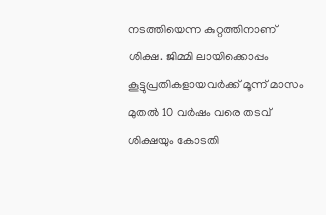നടത്തിയെന്ന കുറ്റത്തിനാണ് ശിക്ഷ. ജിമ്മി ലായിക്കൊപ്പം കൂട്ടുപ്രതികളായവർക്ക് മൂന്ന് മാസം മുതൽ 10 വർഷം വരെ തടവ് ശിക്ഷയും കോടതി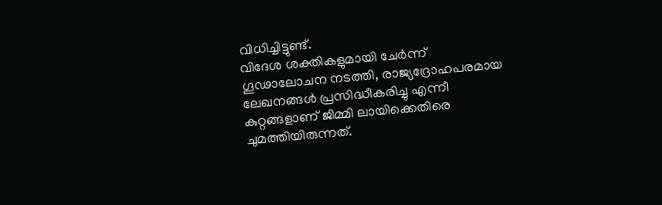വിധിച്ചിട്ടുണ്ട്.
വിദേശ ശക്തികളുമായി ചേർന്ന് ഗൂഢാലോചന നടത്തി, രാജ്യദ്രോഹപരമായ ലേഖനങ്ങൾ പ്രസിദ്ധീകരിച്ചു എന്നീ കുറ്റങ്ങളാണ് ജിമ്മി ലായിക്കെതിരെ ചുമത്തിയിരുന്നത്.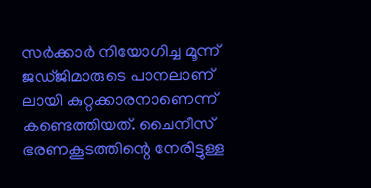സർക്കാർ നിയോഗിച്ച മൂന്ന് ജഡ്ജിമാരുടെ പാനലാണ് ലായി കുറ്റക്കാരനാണെന്ന് കണ്ടെത്തിയത്. ചൈനീസ് ഭരണകൂടത്തിന്റെ നേരിട്ടുള്ള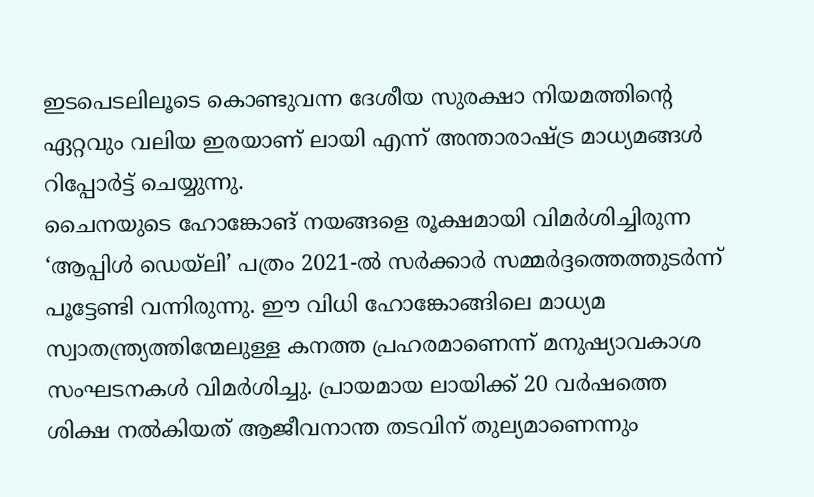ഇടപെടലിലൂടെ കൊണ്ടുവന്ന ദേശീയ സുരക്ഷാ നിയമത്തിന്റെ ഏറ്റവും വലിയ ഇരയാണ് ലായി എന്ന് അന്താരാഷ്ട്ര മാധ്യമങ്ങൾ റിപ്പോർട്ട് ചെയ്യുന്നു.
ചൈനയുടെ ഹോങ്കോങ് നയങ്ങളെ രൂക്ഷമായി വിമർശിച്ചിരുന്ന ‘ആപ്പിൾ ഡെയ്ലി’ പത്രം 2021-ൽ സർക്കാർ സമ്മർദ്ദത്തെത്തുടർന്ന് പൂട്ടേണ്ടി വന്നിരുന്നു. ഈ വിധി ഹോങ്കോങ്ങിലെ മാധ്യമ സ്വാതന്ത്ര്യത്തിന്മേലുള്ള കനത്ത പ്രഹരമാണെന്ന് മനുഷ്യാവകാശ സംഘടനകൾ വിമർശിച്ചു. പ്രായമായ ലായിക്ക് 20 വർഷത്തെ ശിക്ഷ നൽകിയത് ആജീവനാന്ത തടവിന് തുല്യമാണെന്നും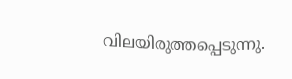വിലയിരുത്തപ്പെടുന്നു.